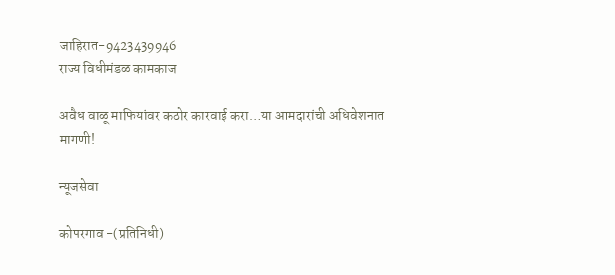जाहिरात-9423439946
राज्य विधीमंडळ कामकाज

अवैध वाळू माफियांवर कठोर कारवाई करा…या आमदारांची अधिवेशनात मागणी!

न्यूजसेवा

कोपरगाव -(प्रतिनिधी)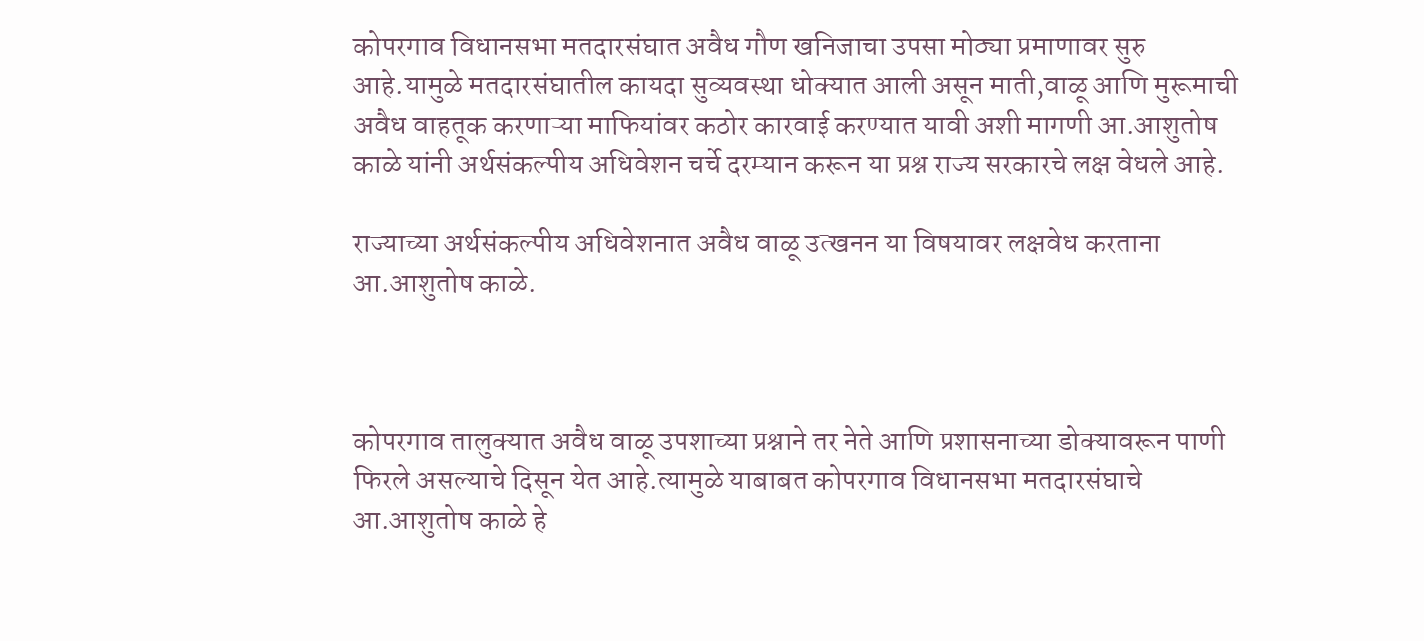कोपरगाव विधानसभा मतदारसंघात अवैध गौण खनिजाचा उपसा मोठ्या प्रमाणावर सुरु आहे.यामुळे मतदारसंघातील कायदा सुव्यवस्था धोक्यात आली असून माती,वाळू आणि मुरूमाची अवैध वाहतूक करणाऱ्या माफियांवर कठोर कारवाई करण्यात यावी अशी मागणी आ.आशुतोष काळे यांनी अर्थसंकल्पीय अधिवेशन चर्चे दरम्यान करून या प्रश्न राज्य सरकारचे लक्ष वेधले आहे.

राज्याच्या अर्थसंकल्पीय अधिवेशनात अवैध वाळू उत्खनन या विषयावर लक्षवेध करताना आ.आशुतोष काळे.



कोपरगाव तालुक्यात अवैध वाळू उपशाच्या प्रश्नाने तर नेते आणि प्रशासनाच्या डोक्यावरून पाणी फिरले असल्याचे दिसून येत आहे.त्यामुळे याबाबत कोपरगाव विधानसभा मतदारसंघाचे आ.आशुतोष काळे हे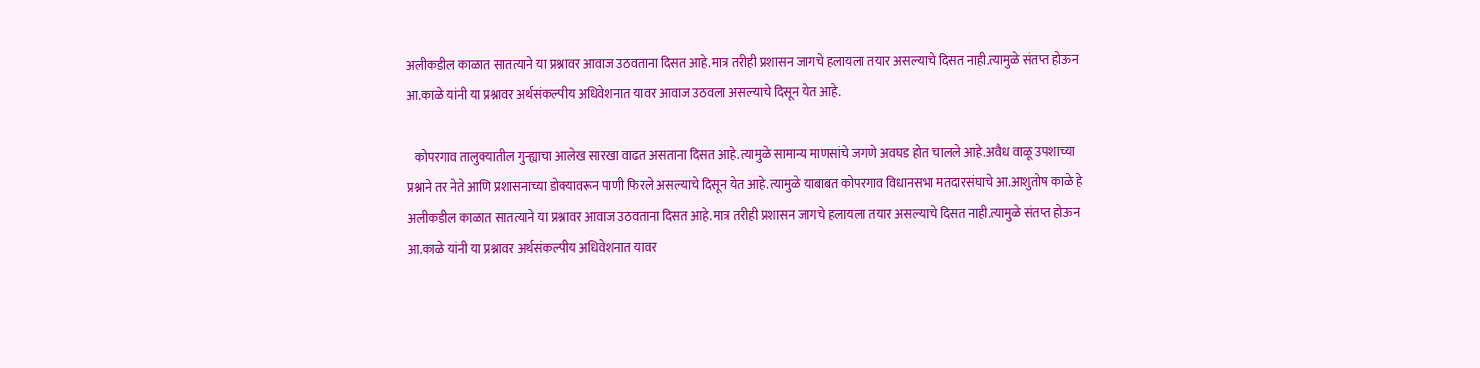अलीकडील काळात सातत्याने या प्रश्नावर आवाज उठवताना दिसत आहे.मात्र तरीही प्रशासन जागचे हलायला तयार असल्याचे दिसत नाही.त्यामुळे संतप्त होऊन आ.काळे यांनी या प्रश्नावर अर्थसंकल्पीय अधिवेशनात यावर आवाज उठवला असल्याचे दिसून येत आहे.

   कोपरगाव तालुक्यातील गुन्ह्याचा आलेख सारखा वाढत असताना दिसत आहे.त्यामुळे सामान्य माणसांचे जगणे अवघड होत चालले आहे.अवैध वाळू उपशाच्या प्रश्नाने तर नेते आणि प्रशासनाच्या डोक्यावरून पाणी फिरले असल्याचे दिसून येत आहे.त्यामुळे याबाबत कोपरगाव विधानसभा मतदारसंघाचे आ.आशुतोष काळे हे अलीकडील काळात सातत्याने या प्रश्नावर आवाज उठवताना दिसत आहे.मात्र तरीही प्रशासन जागचे हलायला तयार असल्याचे दिसत नाही.त्यामुळे संतप्त होऊन आ.काळे यांनी या प्रश्नावर अर्थसंकल्पीय अधिवेशनात यावर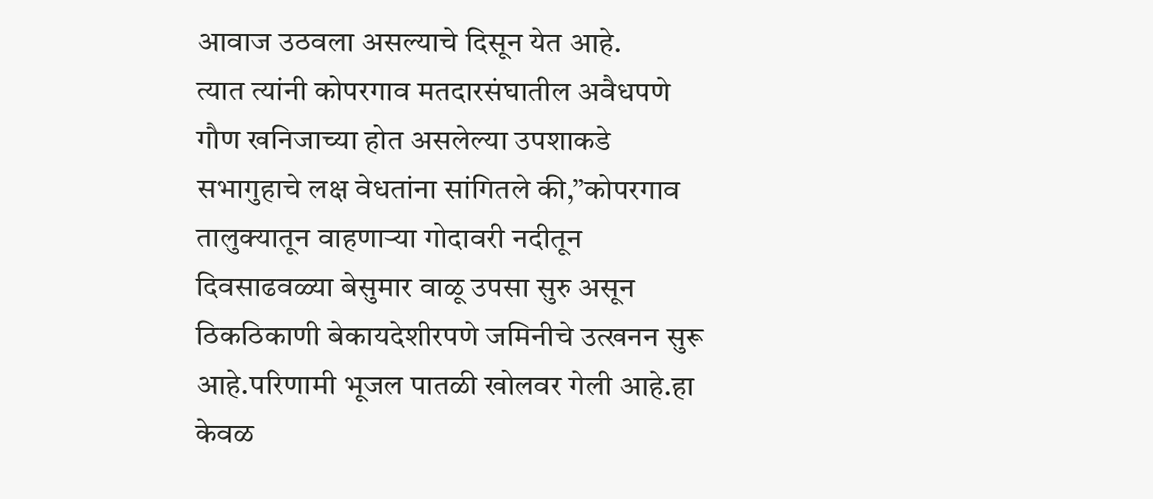आवाज उठवला असल्याचे दिसून येत आहे.
त्यात त्यांनी कोपरगाव मतदारसंघातील अवैधपणे गौण खनिजाच्या होत असलेल्या उपशाकडे सभागुहाचे लक्ष वेधतांना सांगितले की,”कोपरगाव तालुक्यातून वाहणाऱ्या गोदावरी नदीतून दिवसाढवळ्या बेसुमार वाळू उपसा सुरु असून ठिकठिकाणी बेकायदेशीरपणे जमिनीचे उत्खनन सुरू आहे.परिणामी भूजल पातळी खोलवर गेली आहे.हा केवळ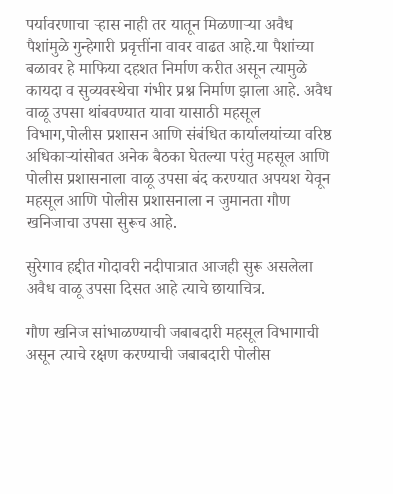पर्यावरणाचा ऱ्हास नाही तर यातून मिळणाऱ्या अवैध पैशांमुळे गुन्हेगारी प्रवृत्तींना वावर वाढत आहे.या पैशांच्या बळावर हे माफिया दहशत निर्माण करीत असून त्यामुळे कायदा व सुव्यवस्थेचा गंभीर प्रश्न निर्माण झाला आहे. अवैध वाळू उपसा थांबवण्यात यावा यासाठी महसूल विभाग,पोलीस प्रशासन आणि संबंधित कार्यालयांच्या वरिष्ठ अधिकाऱ्यांसोबत अनेक बैठका घेतल्या परंतु महसूल आणि पोलीस प्रशासनाला वाळू उपसा बंद करण्यात अपयश येवून महसूल आणि पोलीस प्रशासनाला न जुमानता गौण खनिजाचा उपसा सुरूच आहे.

सुरेगाव हद्दीत गोदावरी नदीपात्रात आजही सुरू असलेला अवैध वाळू उपसा दिसत आहे त्याचे छायाचित्र.

गौण खनिज सांभाळण्याची जबाबदारी महसूल विभागाची असून त्याचे रक्षण करण्याची जबाबदारी पोलीस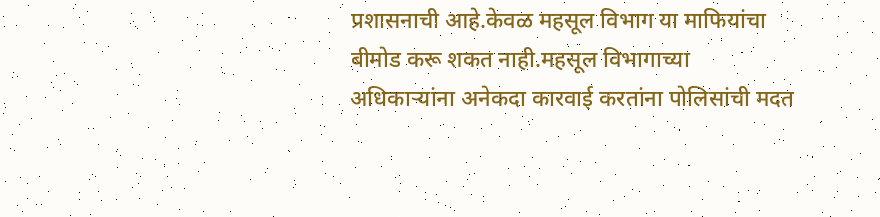प्रशासनाची आहे.केवळ महसूल विभाग या माफियांचा बीमोड करू शकत नाही.महसूल विभागाच्या अधिकाऱ्यांना अनेकदा कारवाई करतांना पोलिसांची मदत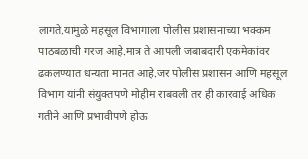लागते.यामुळे महसूल विभागाला पोलीस प्रशासनाच्या भक्कम पाठबळाची गरज आहे.मात्र ते आपली जबाबदारी एकमेकांवर ढकलण्यात धन्यता मानत आहे.जर पोलीस प्रशासन आणि महसूल विभाग यांनी संयुक्तपणे मोहीम राबवली तर ही कारवाई अधिक गतीने आणि प्रभावीपणे होऊ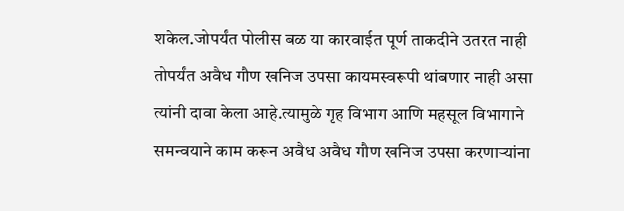शकेल.जोपर्यंत पोलीस बळ या कारवाईत पूर्ण ताकदीने उतरत नाही तोपर्यंत अवैध गौण खनिज उपसा कायमस्वरूपी थांबणार नाही असा त्यांनी दावा केला आहे.त्यामुळे गृह विभाग आणि महसूल विभागाने समन्वयाने काम करून अवैध अवैध गौण खनिज उपसा करणाऱ्यांना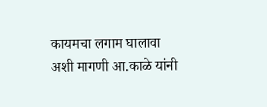कायमचा लगाम घालावा अशी मागणी आ.काळे यांनी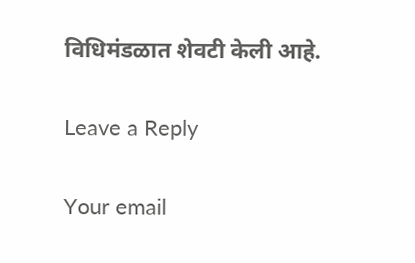विधिमंडळात शेवटी केली आहे.

Leave a Reply

Your email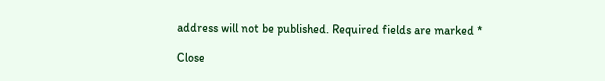address will not be published. Required fields are marked *

Close